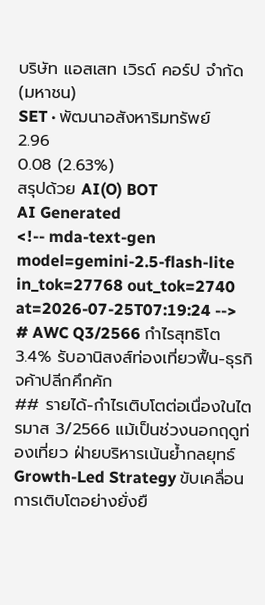บริษัท แอสเสท เวิรด์ คอร์ป จำกัด (มหาชน)
SET · พัฒนาอสังหาริมทรัพย์
2.96
0.08 (2.63%)
สรุปด้วย AI(O) BOT
AI Generated
<!-- mda-text-gen model=gemini-2.5-flash-lite in_tok=27768 out_tok=2740 at=2026-07-25T07:19:24 -->
# AWC Q3/2566 กำไรสุทธิโต 3.4% รับอานิสงส์ท่องเที่ยวฟื้น-ธุรกิจค้าปลีกคึกคัก
## รายได้-กำไรเติบโตต่อเนื่องในไตรมาส 3/2566 แม้เป็นช่วงนอกฤดูท่องเที่ยว ฝ่ายบริหารเน้นย้ำกลยุทธ์ Growth-Led Strategy ขับเคลื่อนการเติบโตอย่างยั่งยื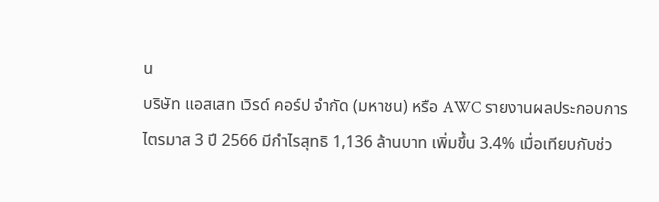น
บริษัท แอสเสท เวิรด์ คอร์ป จำกัด (มหาชน) หรือ AWC รายงานผลประกอบการไตรมาส 3 ปี 2566 มีกำไรสุทธิ 1,136 ล้านบาท เพิ่มขึ้น 3.4% เมื่อเทียบกับช่ว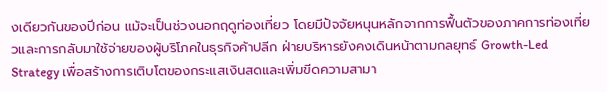งเดียวกันของปีก่อน แม้จะเป็นช่วงนอกฤดูท่องเที่ยว โดยมีปัจจัยหนุนหลักจากการฟื้นตัวของภาคการท่องเที่ยวและการกลับมาใช้จ่ายของผู้บริโภคในธุรกิจค้าปลีก ฝ่ายบริหารยังคงเดินหน้าตามกลยุทธ์ Growth-Led Strategy เพื่อสร้างการเติบโตของกระแสเงินสดและเพิ่มขีดความสามา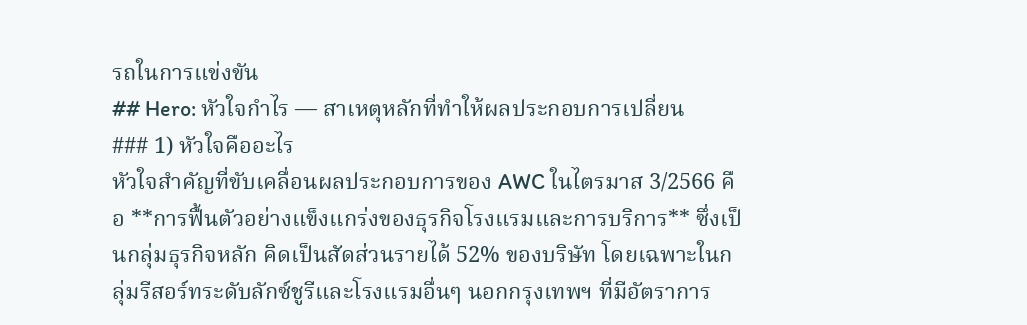รถในการแข่งขัน
## Hero: หัวใจกำไร — สาเหตุหลักที่ทำให้ผลประกอบการเปลี่ยน
### 1) หัวใจคืออะไร
หัวใจสำคัญที่ขับเคลื่อนผลประกอบการของ AWC ในไตรมาส 3/2566 คือ **การฟื้นตัวอย่างแข็งแกร่งของธุรกิจโรงแรมและการบริการ** ซึ่งเป็นกลุ่มธุรกิจหลัก คิดเป็นสัดส่วนรายได้ 52% ของบริษัท โดยเฉพาะในกลุ่มรีสอร์ทระดับลักซ์ชูรีและโรงแรมอื่นๆ นอกกรุงเทพฯ ที่มีอัตราการ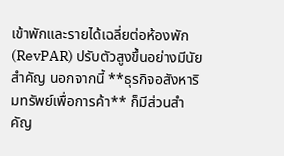เข้าพักและรายได้เฉลี่ยต่อห้องพัก (RevPAR) ปรับตัวสูงขึ้นอย่างมีนัยสำคัญ นอกจากนี้ **ธุรกิจอสังหาริมทรัพย์เพื่อการค้า** ก็มีส่วนสำคัญ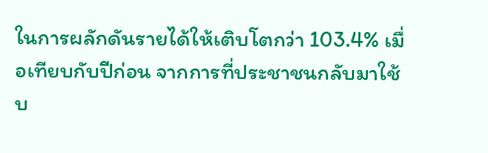ในการผลักดันรายได้ให้เติบโตกว่า 103.4% เมื่อเทียบกับปีก่อน จากการที่ประชาชนกลับมาใช้บ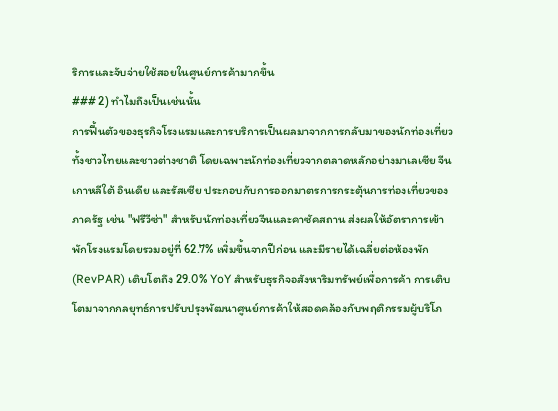ริการและจับจ่ายใช้สอยในศูนย์การค้ามากขึ้น
### 2) ทำไมถึงเป็นเช่นนั้น
การฟื้นตัวของธุรกิจโรงแรมและการบริการเป็นผลมาจากการกลับมาของนักท่องเที่ยวทั้งชาวไทยและชาวต่างชาติ โดยเฉพาะนักท่องเที่ยวจากตลาดหลักอย่างมาเลเซีย จีน เกาหลีใต้ อินเดีย และรัสเซีย ประกอบกับการออกมาตรการกระตุ้นการท่องเที่ยวของภาครัฐ เช่น "ฟรีวีซ่า" สำหรับนักท่องเที่ยวจีนและคาซัคสถาน ส่งผลให้อัตราการเข้าพักโรงแรมโดยรวมอยู่ที่ 62.7% เพิ่มขึ้นจากปีก่อน และมีรายได้เฉลี่ยต่อห้องพัก (RevPAR) เติบโตถึง 29.0% YoY สำหรับธุรกิจอสังหาริมทรัพย์เพื่อการค้า การเติบโตมาจากกลยุทธ์การปรับปรุงพัฒนาศูนย์การค้าให้สอดคล้องกับพฤติกรรมผู้บริโภ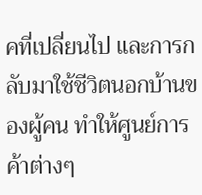คที่เปลี่ยนไป และการกลับมาใช้ชีวิตนอกบ้านของผู้คน ทำให้ศูนย์การค้าต่างๆ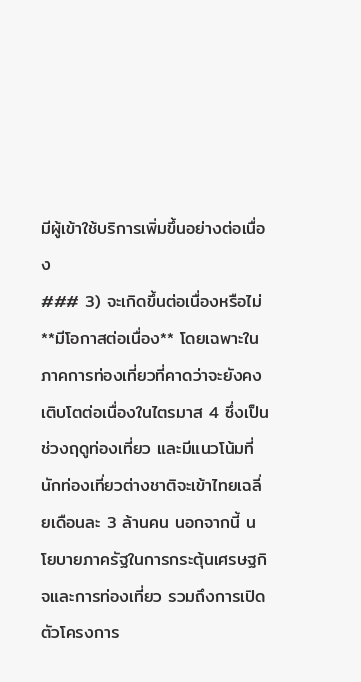มีผู้เข้าใช้บริการเพิ่มขึ้นอย่างต่อเนื่อง
### 3) จะเกิดขึ้นต่อเนื่องหรือไม่
**มีโอกาสต่อเนื่อง** โดยเฉพาะในภาคการท่องเที่ยวที่คาดว่าจะยังคงเติบโตต่อเนื่องในไตรมาส 4 ซึ่งเป็นช่วงฤดูท่องเที่ยว และมีแนวโน้มที่นักท่องเที่ยวต่างชาติจะเข้าไทยเฉลี่ยเดือนละ 3 ล้านคน นอกจากนี้ นโยบายภาครัฐในการกระตุ้นเศรษฐกิจและการท่องเที่ยว รวมถึงการเปิดตัวโครงการ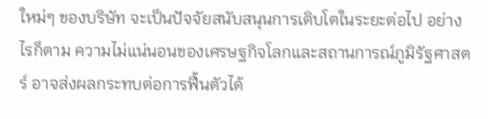ใหม่ๆ ของบริษัท จะเป็นปัจจัยสนับสนุนการเติบโตในระยะต่อไป อย่างไรก็ตาม ความไม่แน่นอนของเศรษฐกิจโลกและสถานการณ์ภูมิรัฐศาสตร์ อาจส่งผลกระทบต่อการฟื้นตัวได้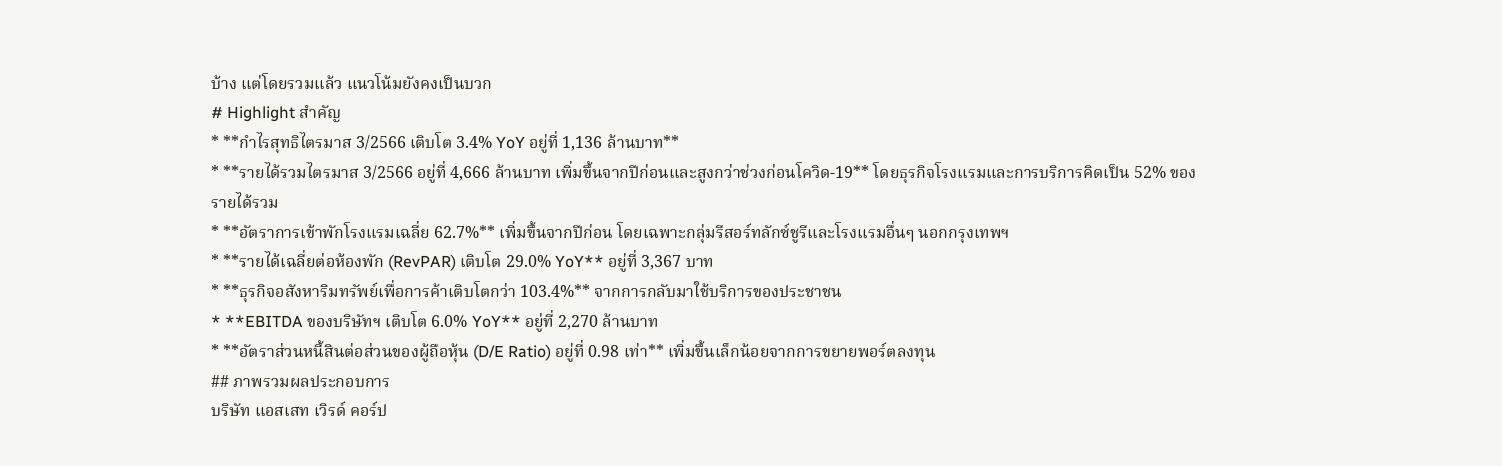บ้าง แต่โดยรวมแล้ว แนวโน้มยังคงเป็นบวก
# Highlight สำคัญ
* **กำไรสุทธิไตรมาส 3/2566 เติบโต 3.4% YoY อยู่ที่ 1,136 ล้านบาท**
* **รายได้รวมไตรมาส 3/2566 อยู่ที่ 4,666 ล้านบาท เพิ่มขึ้นจากปีก่อนและสูงกว่าช่วงก่อนโควิด-19** โดยธุรกิจโรงแรมและการบริการคิดเป็น 52% ของรายได้รวม
* **อัตราการเข้าพักโรงแรมเฉลี่ย 62.7%** เพิ่มขึ้นจากปีก่อน โดยเฉพาะกลุ่มรีสอร์ทลักซ์ชูรีและโรงแรมอื่นๆ นอกกรุงเทพฯ
* **รายได้เฉลี่ยต่อห้องพัก (RevPAR) เติบโต 29.0% YoY** อยู่ที่ 3,367 บาท
* **ธุรกิจอสังหาริมทรัพย์เพื่อการค้าเติบโตกว่า 103.4%** จากการกลับมาใช้บริการของประชาชน
* **EBITDA ของบริษัทฯ เติบโต 6.0% YoY** อยู่ที่ 2,270 ล้านบาท
* **อัตราส่วนหนี้สินต่อส่วนของผู้ถือหุ้น (D/E Ratio) อยู่ที่ 0.98 เท่า** เพิ่มขึ้นเล็กน้อยจากการขยายพอร์ตลงทุน
## ภาพรวมผลประกอบการ
บริษัท แอสเสท เวิรด์ คอร์ป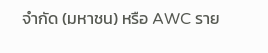จำกัด (มหาชน) หรือ AWC ราย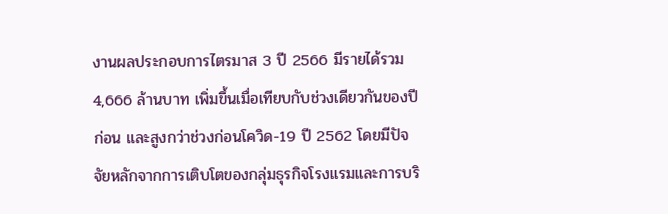งานผลประกอบการไตรมาส 3 ปี 2566 มีรายได้รวม 4,666 ล้านบาท เพิ่มขึ้นเมื่อเทียบกับช่วงเดียวกันของปีก่อน และสูงกว่าช่วงก่อนโควิด-19 ปี 2562 โดยมีปัจจัยหลักจากการเติบโตของกลุ่มธุรกิจโรงแรมและการบริ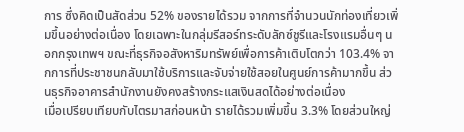การ ซึ่งคิดเป็นสัดส่วน 52% ของรายได้รวม จากการที่จำนวนนักท่องเที่ยวเพิ่มขึ้นอย่างต่อเนื่อง โดยเฉพาะในกลุ่มรีสอร์ทระดับลักซ์ชูรีและโรงแรมอื่นๆ นอกกรุงเทพฯ ขณะที่ธุรกิจอสังหาริมทรัพย์เพื่อการค้าเติบโตกว่า 103.4% จากการที่ประชาชนกลับมาใช้บริการและจับจ่ายใช้สอยในศูนย์การค้ามากขึ้น ส่วนธุรกิจอาคารสำนักงานยังคงสร้างกระแสเงินสดได้อย่างต่อเนื่อง
เมื่อเปรียบเทียบกับไตรมาสก่อนหน้า รายได้รวมเพิ่มขึ้น 3.3% โดยส่วนใหญ่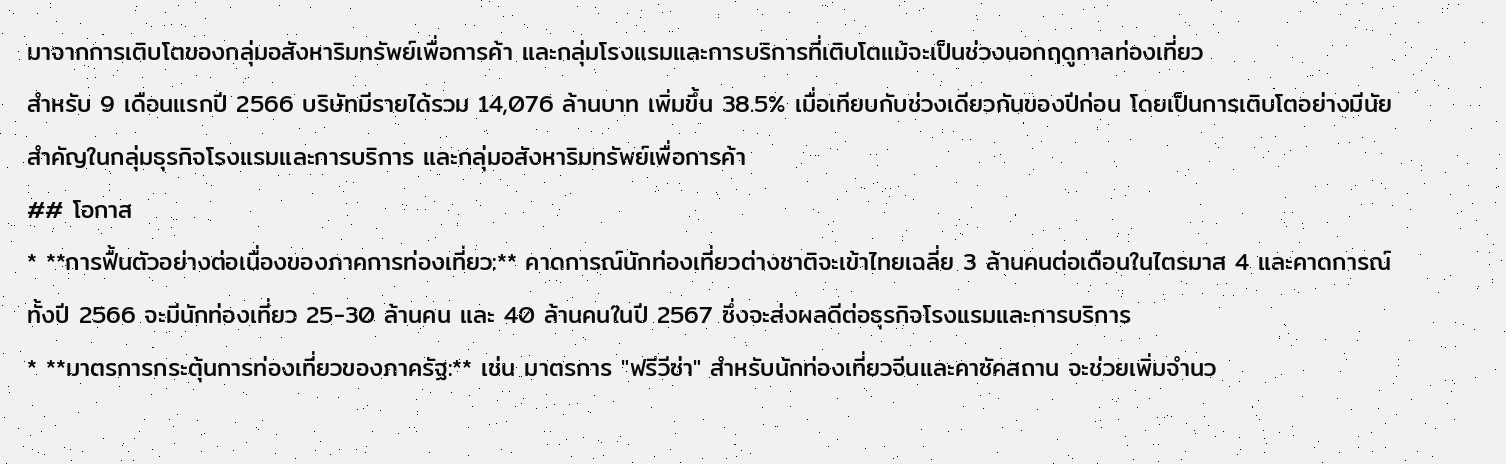มาจากการเติบโตของกลุ่มอสังหาริมทรัพย์เพื่อการค้า และกลุ่มโรงแรมและการบริการที่เติบโตแม้จะเป็นช่วงนอกฤดูกาลท่องเที่ยว
สำหรับ 9 เดือนแรกปี 2566 บริษัทมีรายได้รวม 14,076 ล้านบาท เพิ่มขึ้น 38.5% เมื่อเทียบกับช่วงเดียวกันของปีก่อน โดยเป็นการเติบโตอย่างมีนัยสำคัญในกลุ่มธุรกิจโรงแรมและการบริการ และกลุ่มอสังหาริมทรัพย์เพื่อการค้า
## โอกาส
* **การฟื้นตัวอย่างต่อเนื่องของภาคการท่องเที่ยว:** คาดการณ์นักท่องเที่ยวต่างชาติจะเข้าไทยเฉลี่ย 3 ล้านคนต่อเดือนในไตรมาส 4 และคาดการณ์ทั้งปี 2566 จะมีนักท่องเที่ยว 25-30 ล้านคน และ 40 ล้านคนในปี 2567 ซึ่งจะส่งผลดีต่อธุรกิจโรงแรมและการบริการ
* **มาตรการกระตุ้นการท่องเที่ยวของภาครัฐ:** เช่น มาตรการ "ฟรีวีซ่า" สำหรับนักท่องเที่ยวจีนและคาซัคสถาน จะช่วยเพิ่มจำนว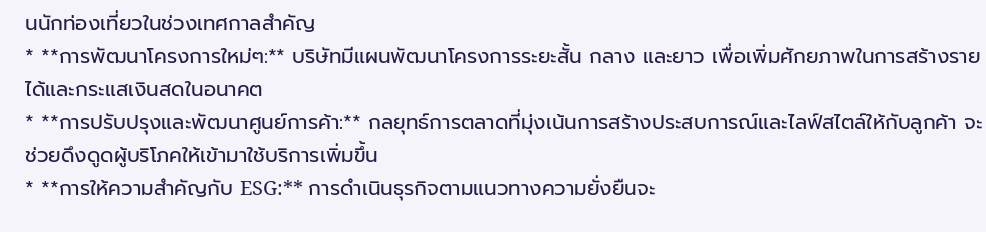นนักท่องเที่ยวในช่วงเทศกาลสำคัญ
* **การพัฒนาโครงการใหม่ๆ:** บริษัทมีแผนพัฒนาโครงการระยะสั้น กลาง และยาว เพื่อเพิ่มศักยภาพในการสร้างรายได้และกระแสเงินสดในอนาคต
* **การปรับปรุงและพัฒนาศูนย์การค้า:** กลยุทธ์การตลาดที่มุ่งเน้นการสร้างประสบการณ์และไลฟ์สไตล์ให้กับลูกค้า จะช่วยดึงดูดผู้บริโภคให้เข้ามาใช้บริการเพิ่มขึ้น
* **การให้ความสำคัญกับ ESG:** การดำเนินธุรกิจตามแนวทางความยั่งยืนจะ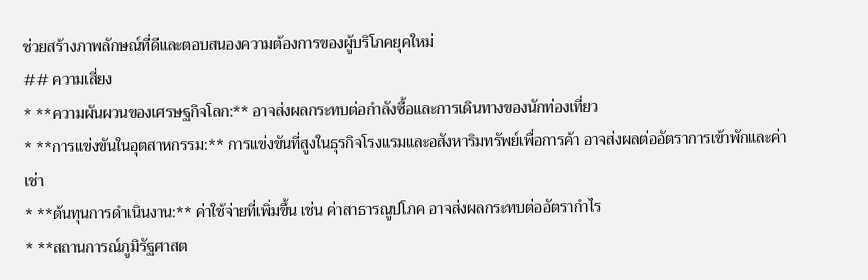ช่วยสร้างภาพลักษณ์ที่ดีและตอบสนองความต้องการของผู้บริโภคยุคใหม่
## ความเสี่ยง
* **ความผันผวนของเศรษฐกิจโลก:** อาจส่งผลกระทบต่อกำลังซื้อและการเดินทางของนักท่องเที่ยว
* **การแข่งขันในอุตสาหกรรม:** การแข่งขันที่สูงในธุรกิจโรงแรมและอสังหาริมทรัพย์เพื่อการค้า อาจส่งผลต่ออัตราการเข้าพักและค่าเช่า
* **ต้นทุนการดำเนินงาน:** ค่าใช้จ่ายที่เพิ่มขึ้น เช่น ค่าสาธารณูปโภค อาจส่งผลกระทบต่ออัตรากำไร
* **สถานการณ์ภูมิรัฐศาสต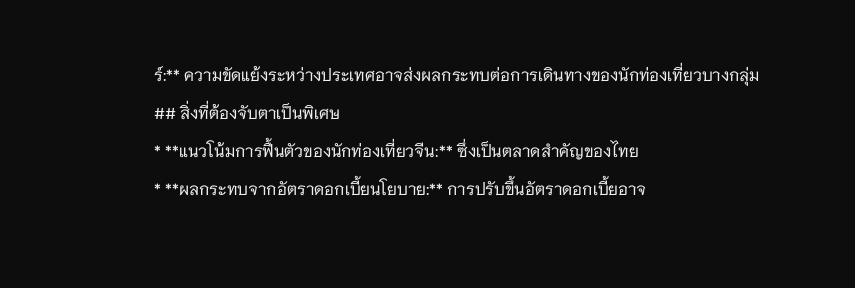ร์:** ความขัดแย้งระหว่างประเทศอาจส่งผลกระทบต่อการเดินทางของนักท่องเที่ยวบางกลุ่ม
## สิ่งที่ต้องจับตาเป็นพิเศษ
* **แนวโน้มการฟื้นตัวของนักท่องเที่ยวจีน:** ซึ่งเป็นตลาดสำคัญของไทย
* **ผลกระทบจากอัตราดอกเบี้ยนโยบาย:** การปรับขึ้นอัตราดอกเบี้ยอาจ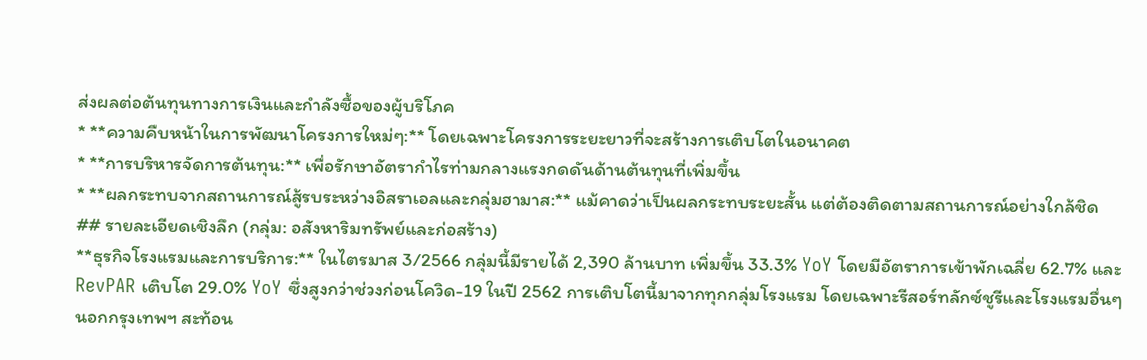ส่งผลต่อต้นทุนทางการเงินและกำลังซื้อของผู้บริโภค
* **ความคืบหน้าในการพัฒนาโครงการใหม่ๆ:** โดยเฉพาะโครงการระยะยาวที่จะสร้างการเติบโตในอนาคต
* **การบริหารจัดการต้นทุน:** เพื่อรักษาอัตรากำไรท่ามกลางแรงกดดันด้านต้นทุนที่เพิ่มขึ้น
* **ผลกระทบจากสถานการณ์สู้รบระหว่างอิสราเอลและกลุ่มฮามาส:** แม้คาดว่าเป็นผลกระทบระยะสั้น แต่ต้องติดตามสถานการณ์อย่างใกล้ชิด
## รายละเอียดเชิงลึก (กลุ่ม: อสังหาริมทรัพย์และก่อสร้าง)
**ธุรกิจโรงแรมและการบริการ:** ในไตรมาส 3/2566 กลุ่มนี้มีรายได้ 2,390 ล้านบาท เพิ่มขึ้น 33.3% YoY โดยมีอัตราการเข้าพักเฉลี่ย 62.7% และ RevPAR เติบโต 29.0% YoY ซึ่งสูงกว่าช่วงก่อนโควิด-19 ในปี 2562 การเติบโตนี้มาจากทุกกลุ่มโรงแรม โดยเฉพาะรีสอร์ทลักซ์ชูรีและโรงแรมอื่นๆ นอกกรุงเทพฯ สะท้อน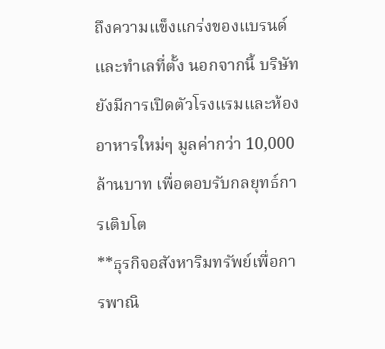ถึงความแข็งแกร่งของแบรนด์และทำเลที่ตั้ง นอกจากนี้ บริษัทยังมีการเปิดตัวโรงแรมและห้องอาหารใหม่ๆ มูลค่ากว่า 10,000 ล้านบาท เพื่อตอบรับกลยุทธ์การเติบโต
**ธุรกิจอสังหาริมทรัพย์เพื่อการพาณิ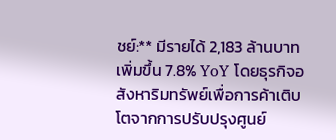ชย์:** มีรายได้ 2,183 ล้านบาท เพิ่มขึ้น 7.8% YoY โดยธุรกิจอสังหาริมทรัพย์เพื่อการค้าเติบโตจากการปรับปรุงศูนย์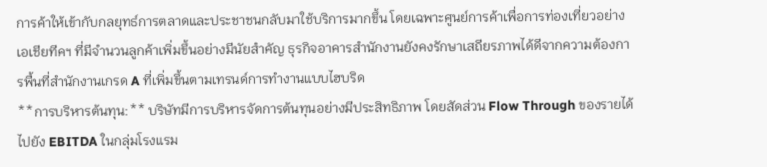การค้าให้เข้ากับกลยุทธ์การตลาดและประชาชนกลับมาใช้บริการมากขึ้น โดยเฉพาะศูนย์การค้าเพื่อการท่องเที่ยวอย่างเอเชียทีคฯ ที่มีจำนวนลูกค้าเพิ่มขึ้นอย่างมีนัยสำคัญ ธุรกิจอาคารสำนักงานยังคงรักษาเสถียรภาพได้ดีจากความต้องการพื้นที่สำนักงานเกรด A ที่เพิ่มขึ้นตามเทรนด์การทำงานแบบไฮบริด
**การบริหารต้นทุน:** บริษัทมีการบริหารจัดการต้นทุนอย่างมีประสิทธิภาพ โดยสัดส่วน Flow Through ของรายได้ไปยัง EBITDA ในกลุ่มโรงแรม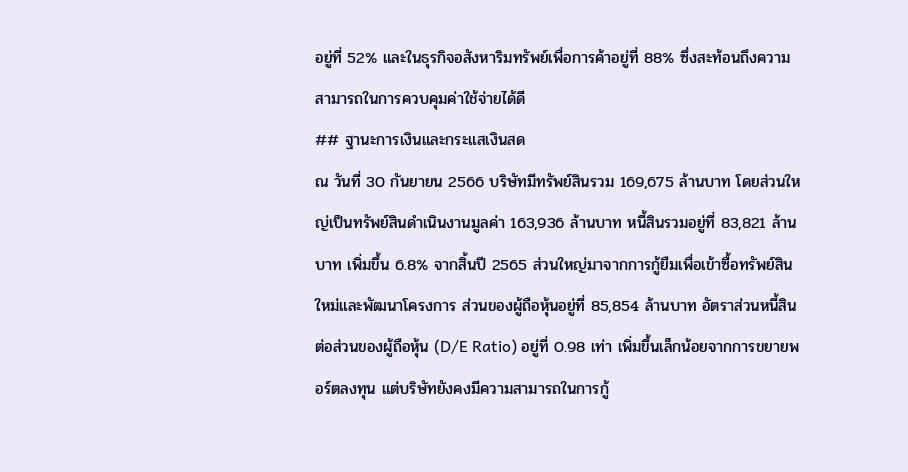อยู่ที่ 52% และในธุรกิจอสังหาริมทรัพย์เพื่อการค้าอยู่ที่ 88% ซึ่งสะท้อนถึงความสามารถในการควบคุมค่าใช้จ่ายได้ดี
## ฐานะการเงินและกระแสเงินสด
ณ วันที่ 30 กันยายน 2566 บริษัทมีทรัพย์สินรวม 169,675 ล้านบาท โดยส่วนใหญ่เป็นทรัพย์สินดำเนินงานมูลค่า 163,936 ล้านบาท หนี้สินรวมอยู่ที่ 83,821 ล้านบาท เพิ่มขึ้น 6.8% จากสิ้นปี 2565 ส่วนใหญ่มาจากการกู้ยืมเพื่อเข้าซื้อทรัพย์สินใหม่และพัฒนาโครงการ ส่วนของผู้ถือหุ้นอยู่ที่ 85,854 ล้านบาท อัตราส่วนหนี้สินต่อส่วนของผู้ถือหุ้น (D/E Ratio) อยู่ที่ 0.98 เท่า เพิ่มขึ้นเล็กน้อยจากการขยายพอร์ตลงทุน แต่บริษัทยังคงมีความสามารถในการกู้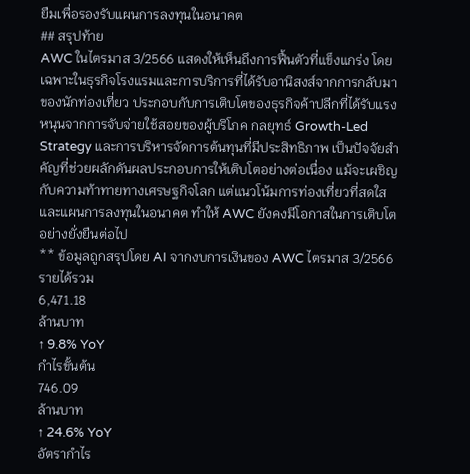ยืมเพื่อรองรับแผนการลงทุนในอนาคต
## สรุปท้าย
AWC ในไตรมาส 3/2566 แสดงให้เห็นถึงการฟื้นตัวที่แข็งแกร่ง โดยเฉพาะในธุรกิจโรงแรมและการบริการที่ได้รับอานิสงส์จากการกลับมาของนักท่องเที่ยว ประกอบกับการเติบโตของธุรกิจค้าปลีกที่ได้รับแรงหนุนจากการจับจ่ายใช้สอยของผู้บริโภค กลยุทธ์ Growth-Led Strategy และการบริหารจัดการต้นทุนที่มีประสิทธิภาพ เป็นปัจจัยสำคัญที่ช่วยผลักดันผลประกอบการให้เติบโตอย่างต่อเนื่อง แม้จะเผชิญกับความท้าทายทางเศรษฐกิจโลก แต่แนวโน้มการท่องเที่ยวที่สดใสและแผนการลงทุนในอนาคต ทำให้ AWC ยังคงมีโอกาสในการเติบโตอย่างยั่งยืนต่อไป
** ข้อมูลถูกสรุปโดย AI จากงบการเงินของ AWC ไตรมาส 3/2566
รายได้รวม
6,471.18
ล้านบาท
↑ 9.8% YoY
กำไรขั้นต้น
746.09
ล้านบาท
↑ 24.6% YoY
อัตรากำไร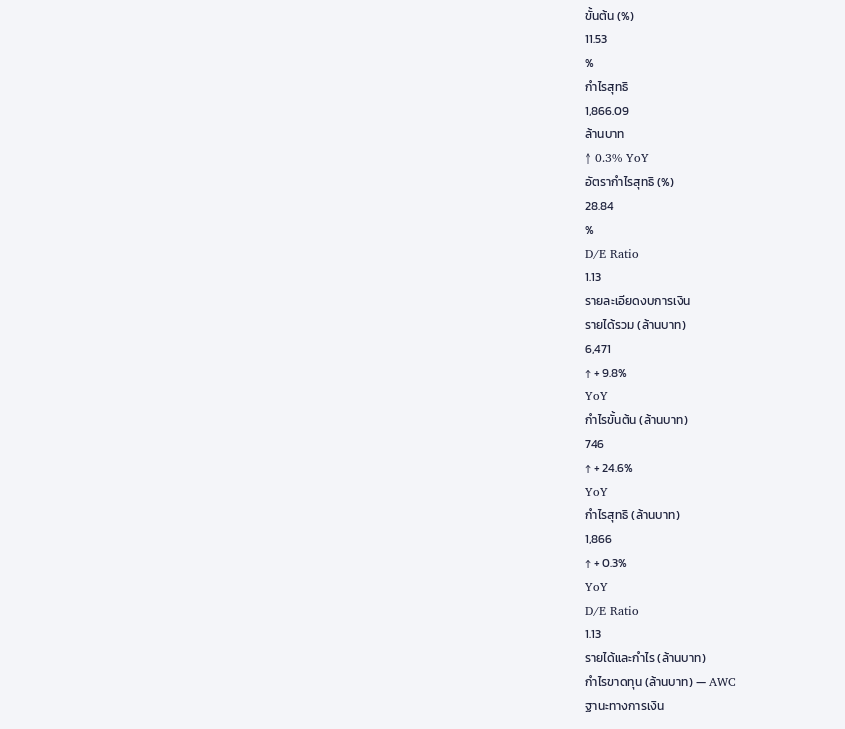ขั้นต้น (%)
11.53
%
กำไรสุทธิ
1,866.09
ล้านบาท
↑ 0.3% YoY
อัตรากำไรสุทธิ (%)
28.84
%
D/E Ratio
1.13
รายละเอียดงบการเงิน
รายได้รวม (ล้านบาท)
6,471
↑ + 9.8%
YoY
กำไรขั้นต้น (ล้านบาท)
746
↑ + 24.6%
YoY
กำไรสุทธิ (ล้านบาท)
1,866
↑ + 0.3%
YoY
D/E Ratio
1.13
รายได้และกำไร (ล้านบาท)
กำไรขาดทุน (ล้านบาท) — AWC
ฐานะทางการเงิน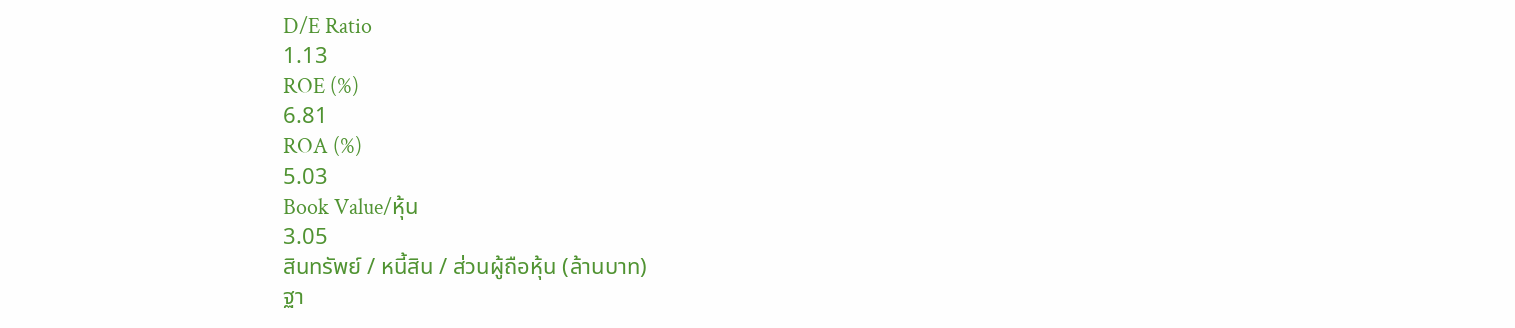D/E Ratio
1.13
ROE (%)
6.81
ROA (%)
5.03
Book Value/หุ้น
3.05
สินทรัพย์ / หนี้สิน / ส่วนผู้ถือหุ้น (ล้านบาท)
ฐา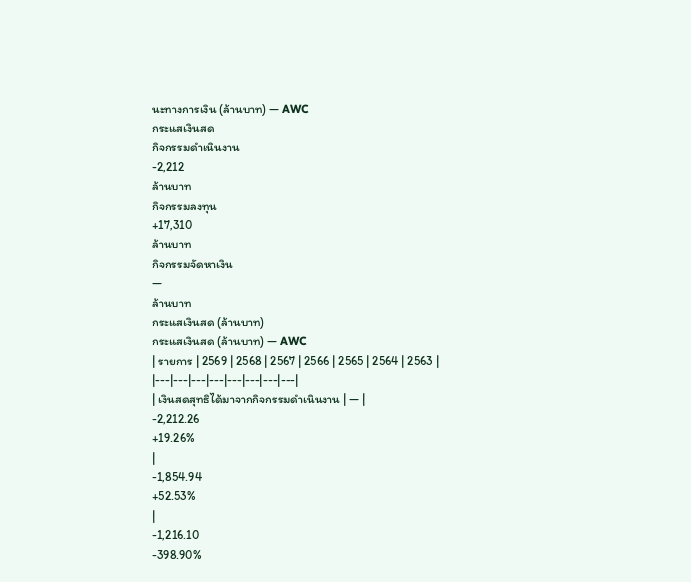นะทางการเงิน (ล้านบาท) — AWC
กระแสเงินสด
กิจกรรมดำเนินงาน
-2,212
ล้านบาท
กิจกรรมลงทุน
+17,310
ล้านบาท
กิจกรรมจัดหาเงิน
—
ล้านบาท
กระแสเงินสด (ล้านบาท)
กระแสเงินสด (ล้านบาท) — AWC
| รายการ | 2569 | 2568 | 2567 | 2566 | 2565 | 2564 | 2563 |
|---|---|---|---|---|---|---|---|
| เงินสดสุทธิได้มาจากกิจกรรมดำเนินงาน | — |
-2,212.26
+19.26%
|
-1,854.94
+52.53%
|
-1,216.10
-398.90%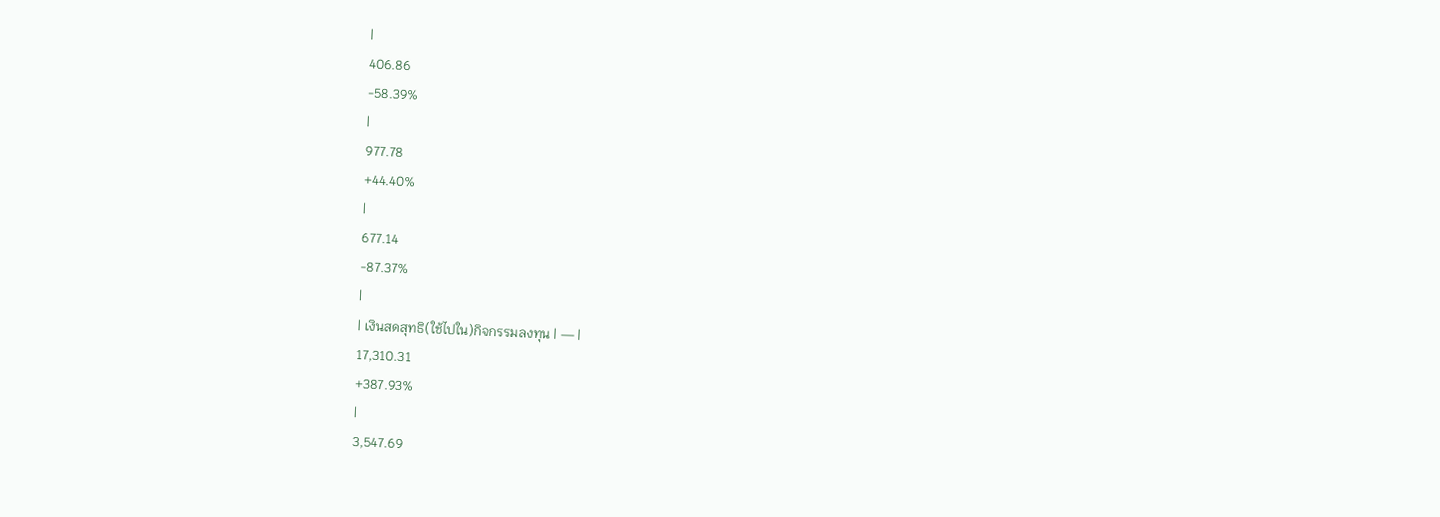|
406.86
-58.39%
|
977.78
+44.40%
|
677.14
-87.37%
|
| เงินสดสุทธิ(ใช้ไปใน)กิจกรรมลงทุน | — |
17,310.31
+387.93%
|
3,547.69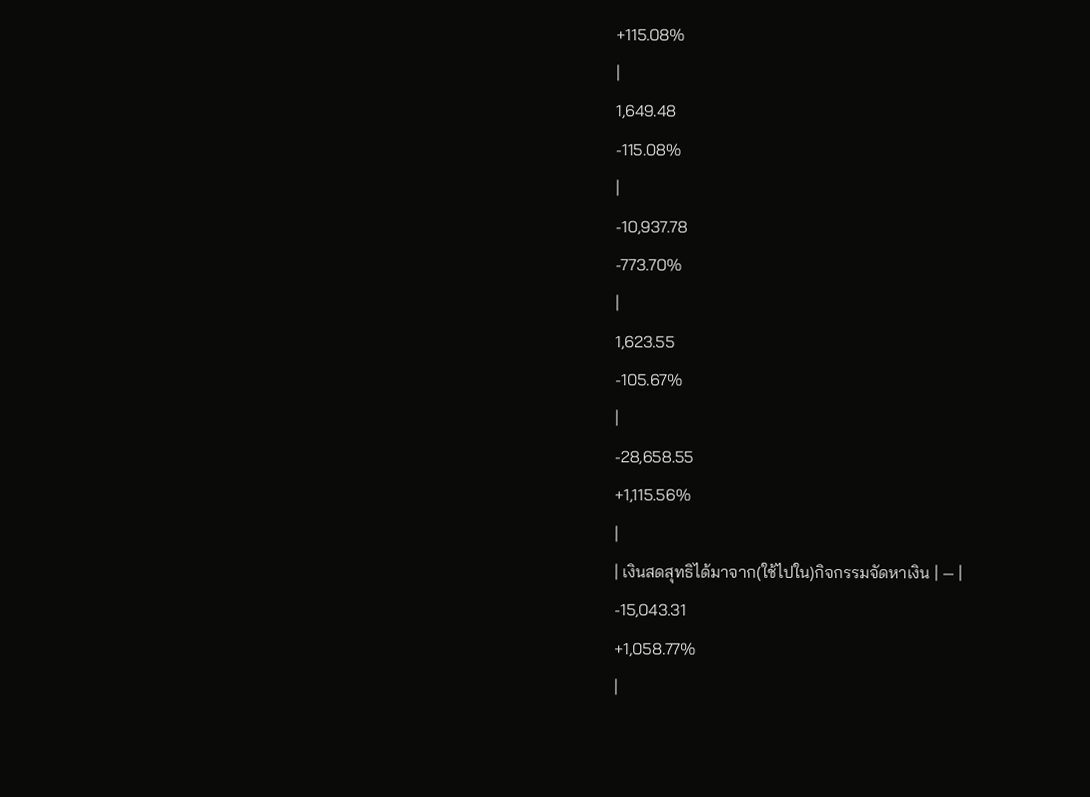+115.08%
|
1,649.48
-115.08%
|
-10,937.78
-773.70%
|
1,623.55
-105.67%
|
-28,658.55
+1,115.56%
|
| เงินสดสุทธิได้มาจาก(ใช้ไปใน)กิจกรรมจัดหาเงิน | — |
-15,043.31
+1,058.77%
|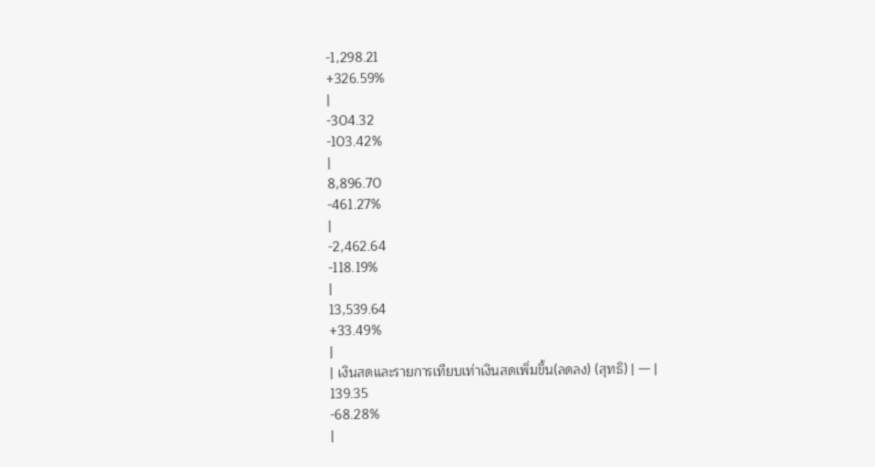-1,298.21
+326.59%
|
-304.32
-103.42%
|
8,896.70
-461.27%
|
-2,462.64
-118.19%
|
13,539.64
+33.49%
|
| เงินสดและรายการเทียบเท่าเงินสดเพิ่มขึ้น(ลดลง) (สุทธิ) | — |
139.35
-68.28%
|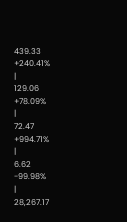439.33
+240.41%
|
129.06
+78.09%
|
72.47
+994.71%
|
6.62
-99.98%
|
28,267.17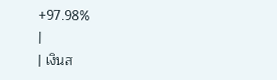+97.98%
|
| เงินส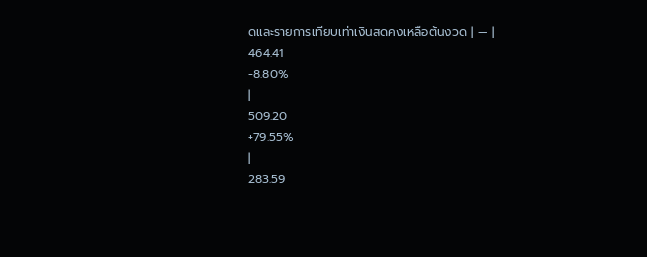ดและรายการเทียบเท่าเงินสดคงเหลือต้นงวด | — |
464.41
-8.80%
|
509.20
+79.55%
|
283.59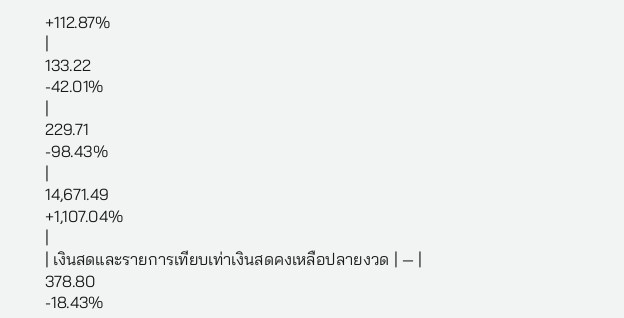+112.87%
|
133.22
-42.01%
|
229.71
-98.43%
|
14,671.49
+1,107.04%
|
| เงินสดและรายการเทียบเท่าเงินสดคงเหลือปลายงวด | — |
378.80
-18.43%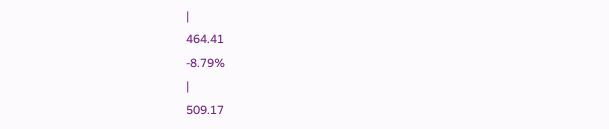|
464.41
-8.79%
|
509.17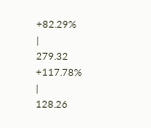+82.29%
|
279.32
+117.78%
|
128.26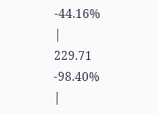-44.16%
|
229.71
-98.40%
|